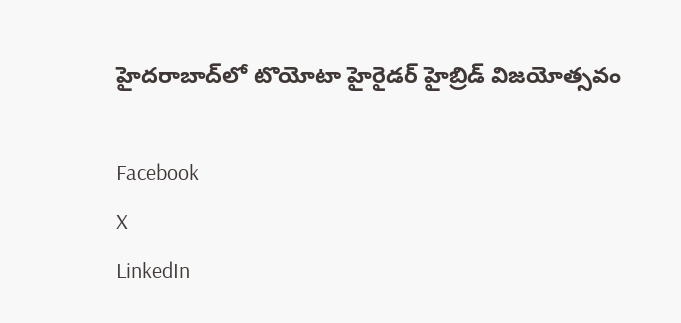హైదరాబాద్‌లో టొయోటా హైరైడర్ హైబ్రిడ్ విజయోత్సవం

Facebook
X
LinkedIn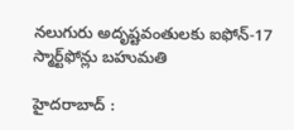నలుగురు అదృష్టవంతులకు ఐఫోన్-17 స్మార్ట్‌ఫోన్లు బహుమతి

హైదరాబాద్ :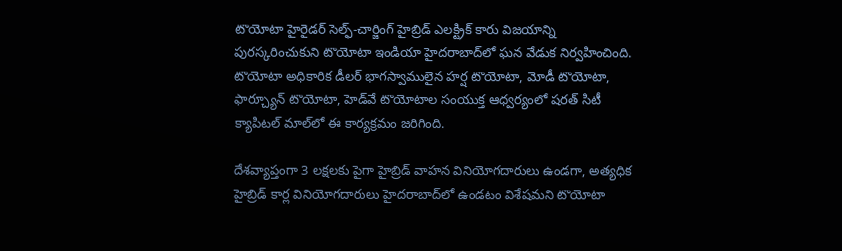టొయోటా హైరైడర్ సెల్ఫ్‌-చార్జింగ్ హైబ్రిడ్ ఎలక్ట్రిక్ కారు విజయాన్ని పురస్కరించుకుని టొయోటా ఇండియా హైదరాబాద్‌లో ఘన వేడుక నిర్వహించింది. టొయోటా అధికారిక డీలర్ భాగస్వాములైన హర్ష టొయోటా, మోడీ టొయోటా, ఫార్చ్యూన్ టొయోటా, హెడ్‌వే టొయోటాల సంయుక్త ఆధ్వర్యంలో షరత్ సిటీ క్యాపిటల్ మాల్‌లో ఈ కార్యక్రమం జరిగింది.

దేశవ్యాప్తంగా 3 లక్షలకు పైగా హైబ్రిడ్ వాహన వినియోగదారులు ఉండగా, అత్యధిక హైబ్రిడ్ కార్ల వినియోగదారులు హైదరాబాద్‌లో ఉండటం విశేషమని టొయోటా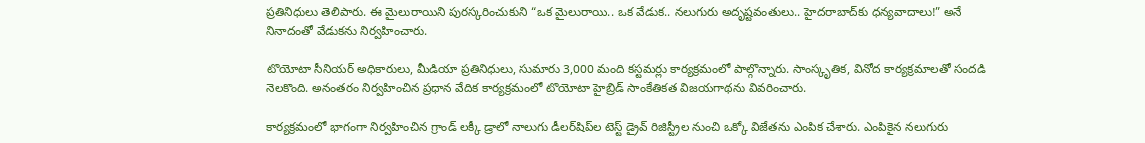ప్రతినిధులు తెలిపారు. ఈ మైలురాయిని పురస్కరించుకుని “ఒక మైలురాయి.. ఒక వేడుక.. నలుగురు అదృష్టవంతులు.. హైదరాబాద్‌కు ధన్యవాదాలు!” అనే నినాదంతో వేడుకను నిర్వహించారు.

టొయోటా సీనియర్ అధికారులు, మీడియా ప్రతినిధులు, సుమారు 3,000 మంది కస్టమర్లు కార్యక్రమంలో పాల్గొన్నారు. సాంస్కృతిక, వినోద కార్యక్రమాలతో సందడి నెలకొంది. అనంతరం నిర్వహించిన ప్రధాన వేదిక కార్యక్రమంలో టొయోటా హైబ్రిడ్ సాంకేతికత విజయగాథను వివరించారు.

కార్యక్రమంలో భాగంగా నిర్వహించిన గ్రాండ్ లక్కీ డ్రాలో నాలుగు డీలర్‌షిప్‌ల టెస్ట్ డ్రైవ్ రిజిస్ట్రీల నుంచి ఒక్కో విజేతను ఎంపిక చేశారు. ఎంపికైన నలుగురు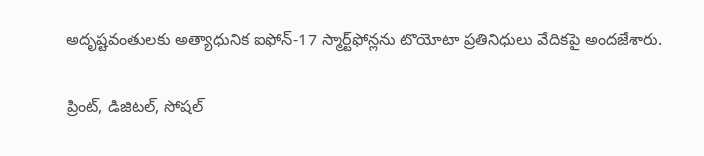అదృష్టవంతులకు అత్యాధునిక ఐఫోన్-17 స్మార్ట్‌ఫోన్లను టొయోటా ప్రతినిధులు వేదికపై అందజేశారు.

ప్రింట్, డిజిటల్, సోషల్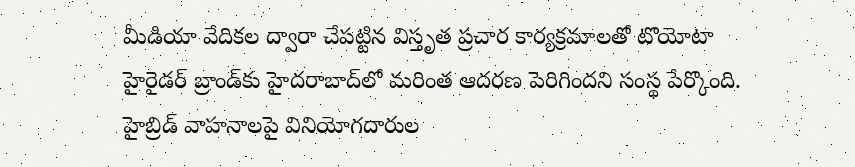మీడియా వేదికల ద్వారా చేపట్టిన విస్తృత ప్రచార కార్యక్రమాలతో టొయోటా హైరైడర్ బ్రాండ్‌కు హైదరాబాద్‌లో మరింత ఆదరణ పెరిగిందని సంస్థ పేర్కొంది. హైబ్రిడ్ వాహనాలపై వినియోగదారుల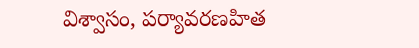విశ్వాసం, పర్యావరణహిత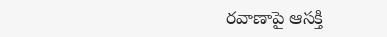రవాణాపై ఆసక్తి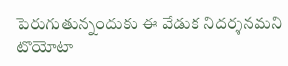పెరుగుతున్నందుకు ఈ వేడుక నిదర్శనమని టొయోటా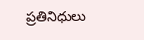ప్రతినిధులు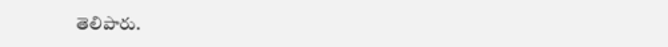తెలిపారు.